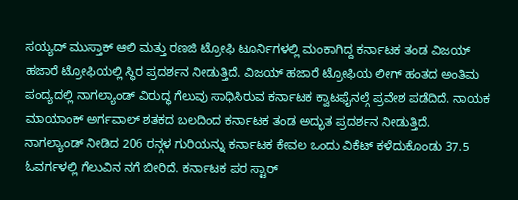ಸಯ್ಯದ್ ಮುಸ್ತಾಕ್ ಆಲಿ ಮತ್ತು ರಣಜಿ ಟ್ರೋಫಿ ಟೂರ್ನಿಗಳಲ್ಲಿ ಮಂಕಾಗಿದ್ದ ಕರ್ನಾಟಕ ತಂಡ ವಿಜಯ್ ಹಜಾರೆ ಟ್ರೋಫಿಯಲ್ಲಿ ಸ್ಥಿರ ಪ್ರದರ್ಶನ ನೀಡುತ್ತಿದೆ. ವಿಜಯ್ ಹಜಾರೆ ಟ್ರೋಫಿಯ ಲೀಗ್ ಹಂತದ ಅಂತಿಮ ಪಂದ್ಯದಲ್ಲಿ ನಾಗಲ್ಯಾಂಡ್ ವಿರುದ್ಧ ಗೆಲುವು ಸಾಧಿಸಿರುವ ಕರ್ನಾಟಕ ಕ್ವಾಟಫೈನಲ್ಗೆ ಪ್ರವೇಶ ಪಡೆದಿದೆ. ನಾಯಕ ಮಾಯಾಂಕ್ ಅರ್ಗವಾಲ್ ಶತಕದ ಬಲದಿಂದ ಕರ್ನಾಟಕ ತಂಡ ಅದ್ಭುತ ಪ್ರದರ್ಶನ ನೀಡುತ್ತಿದೆ.
ನಾಗಲ್ಯಾಂಡ್ ನೀಡಿದ 206 ರನ್ಗಳ ಗುರಿಯನ್ನು ಕರ್ನಾಟಕ ಕೇವಲ ಒಂದು ವಿಕೆಟ್ ಕಳೆದುಕೊಂಡು 37.5 ಓವರ್ಗಳಲ್ಲಿ ಗೆಲುವಿನ ನಗೆ ಬೀರಿದೆ. ಕರ್ನಾಟಕ ಪರ ಸ್ಟಾರ್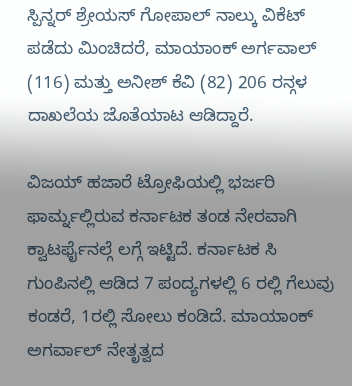ಸ್ಪಿನ್ನರ್ ಶ್ರೇಯಸ್ ಗೋಪಾಲ್ ನಾಲ್ಕು ವಿಕೆಟ್ ಪಡೆದು ಮಿಂಚಿದರೆ, ಮಾಯಾಂಕ್ ಅರ್ಗವಾಲ್ (116) ಮತ್ತು ಅನೀಶ್ ಕೆವಿ (82) 206 ರನ್ಗಳ ದಾಖಲೆಯ ಜೊತೆಯಾಟ ಆಡಿದ್ದಾರೆ.

ವಿಜಯ್ ಹಜಾರೆ ಟ್ರೋಫಿಯಲ್ಲಿ ಭರ್ಜರಿ ಫಾರ್ಮ್ನಲ್ಲಿರುವ ಕರ್ನಾಟಕ ತಂಡ ನೇರವಾಗಿ ಕ್ವಾಟರ್ಫೈನಲ್ಗೆ ಲಗ್ಗೆ ಇಟ್ಟಿದೆ. ಕರ್ನಾಟಕ ಸಿ ಗುಂಪಿನಲ್ಲಿ ಆಡಿದ 7 ಪಂದ್ಯಗಳಲ್ಲಿ 6 ರಲ್ಲಿ ಗೆಲುವು ಕಂಡರೆ, 1ರಲ್ಲಿ ಸೋಲು ಕಂಡಿದೆ. ಮಾಯಾಂಕ್ ಅಗರ್ವಾಲ್ ನೇತೃತ್ವದ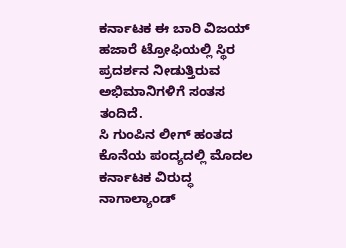ಕರ್ನಾಟಕ ಈ ಬಾರಿ ವಿಜಯ್ ಹಜಾರೆ ಟ್ರೋಫಿಯಲ್ಲಿ ಸ್ಥಿರ ಪ್ರದರ್ಶನ ನೀಡುತ್ತಿರುವ ಅಭಿಮಾನಿಗಳಿಗೆ ಸಂತಸ ತಂದಿದೆ.
ಸಿ ಗುಂಪಿನ ಲೀಗ್ ಹಂತದ ಕೊನೆಯ ಪಂದ್ಯದಲ್ಲಿ ಮೊದಲ ಕರ್ನಾಟಕ ವಿರುದ್ಧ ನಾಗಾಲ್ಯಾಂಡ್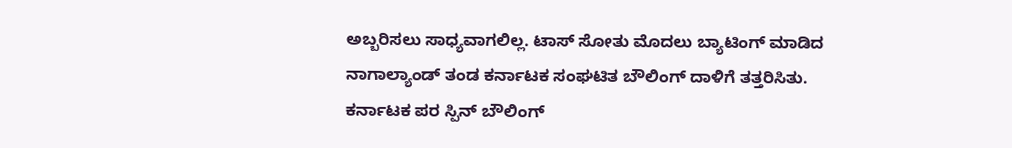ಅಬ್ಬರಿಸಲು ಸಾಧ್ಯವಾಗಲಿಲ್ಲ. ಟಾಸ್ ಸೋತು ಮೊದಲು ಬ್ಯಾಟಿಂಗ್ ಮಾಡಿದ ನಾಗಾಲ್ಯಾಂಡ್ ತಂಡ ಕರ್ನಾಟಕ ಸಂಘಟಿತ ಬೌಲಿಂಗ್ ದಾಳಿಗೆ ತತ್ತರಿಸಿತು. ಕರ್ನಾಟಕ ಪರ ಸ್ಪಿನ್ ಬೌಲಿಂಗ್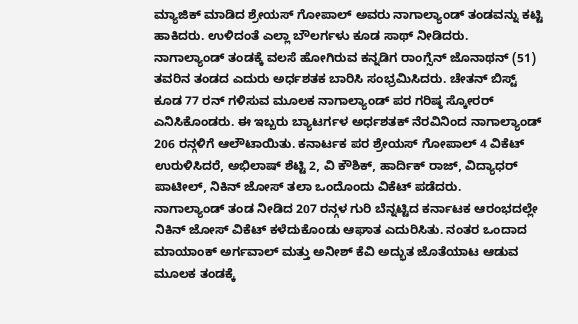ಮ್ಯಾಜಿಕ್ ಮಾಡಿದ ಶ್ರೇಯಸ್ ಗೋಪಾಲ್ ಅವರು ನಾಗಾಲ್ಯಾಂಡ್ ತಂಡವನ್ನು ಕಟ್ಟಿ ಹಾಕಿದರು. ಉಳಿದಂತೆ ಎಲ್ಲಾ ಬೌಲರ್ಗಳು ಕೂಡ ಸಾಥ್ ನೀಡಿದರು.
ನಾಗಾಲ್ಯಾಂಡ್ ತಂಡಕ್ಕೆ ವಲಸೆ ಹೋಗಿರುವ ಕನ್ನಡಿಗ ರಾಂಗ್ಸೆನ್ ಜೊನಾಥನ್ (51) ತವರಿನ ತಂಡದ ಎದುರು ಅರ್ಧಶತಕ ಬಾರಿಸಿ ಸಂಭ್ರಮಿಸಿದರು. ಚೇತನ್ ಬಿಸ್ಟ್ ಕೂಡ 77 ರನ್ ಗಳಿಸುವ ಮೂಲಕ ನಾಗಾಲ್ಯಾಂಡ್ ಪರ ಗರಿಷ್ಠ ಸ್ಕೋರರ್ ಎನಿಸಿಕೊಂಡರು. ಈ ಇಬ್ಬರು ಬ್ಯಾಟರ್ಗಳ ಅರ್ಧಶತಕ್ ನೆರವಿನಿಂದ ನಾಗಾಲ್ಯಾಂಡ್ 206 ರನ್ಗಳಿಗೆ ಆಲೌಟಾಯಿತು. ಕನಾರ್ಟಕ ಪರ ಶ್ರೇಯಸ್ ಗೋಪಾಲ್ 4 ವಿಕೆಟ್ ಉರುಳಿಸಿದರೆ, ಅಭಿಲಾಷ್ ಶೆಟ್ಟಿ 2, ವಿ ಕೌಶಿಕ್, ಹಾರ್ದಿಕ್ ರಾಜ್, ವಿದ್ಯಾಧರ್ ಪಾಟೀಲ್, ನಿಕಿನ್ ಜೋಸ್ ತಲಾ ಒಂದೊಂದು ವಿಕೆಟ್ ಪಡೆದರು.
ನಾಗಾಲ್ಯಾಂಡ್ ತಂಡ ನೀಡಿದ 207 ರನ್ಗಳ ಗುರಿ ಬೆನ್ನಟ್ಟಿದ ಕರ್ನಾಟಕ ಆರಂಭದಲ್ಲೇ ನಿಕಿನ್ ಜೋಸ್ ವಿಕೆಟ್ ಕಳೆದುಕೊಂಡು ಆಘಾತ ಎದುರಿಸಿತು. ನಂತರ ಒಂದಾದ ಮಾಯಾಂಕ್ ಅರ್ಗವಾಲ್ ಮತ್ತು ಅನೀಶ್ ಕೆವಿ ಅದ್ಭುತ ಜೊತೆಯಾಟ ಆಡುವ ಮೂಲಕ ತಂಡಕ್ಕೆ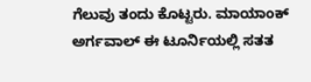ಗೆಲುವು ತಂದು ಕೊಟ್ಟರು. ಮಾಯಾಂಕ್ ಅರ್ಗವಾಲ್ ಈ ಟೂರ್ನಿಯಲ್ಲಿ ಸತತ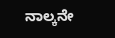ನಾಲ್ಕನೇ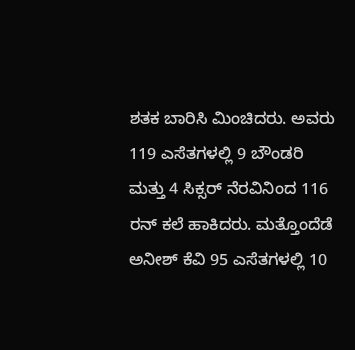ಶತಕ ಬಾರಿಸಿ ಮಿಂಚಿದರು. ಅವರು 119 ಎಸೆತಗಳಲ್ಲಿ 9 ಬೌಂಡರಿ ಮತ್ತು 4 ಸಿಕ್ಸರ್ ನೆರವಿನಿಂದ 116 ರನ್ ಕಲೆ ಹಾಕಿದರು. ಮತ್ತೊಂದೆಡೆ ಅನೀಶ್ ಕೆವಿ 95 ಎಸೆತಗಳಲ್ಲಿ 10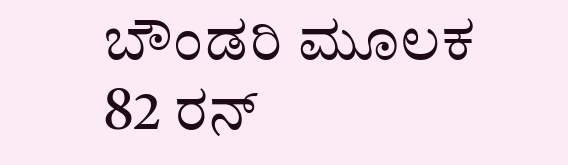ಬೌಂಡರಿ ಮೂಲಕ 82 ರನ್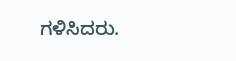ಗಳಿಸಿದರು.